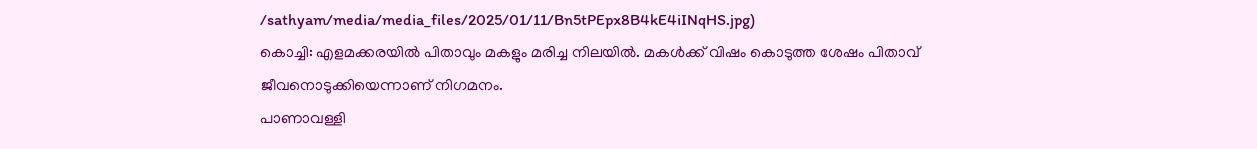/sathyam/media/media_files/2025/01/11/Bn5tPEpx8B4kE4iINqHS.jpg)
കൊച്ചി: എളമക്കരയിൽ പിതാവും മകളും മരിച്ച നിലയിൽ. മകൾക്ക് വിഷം കൊടുത്ത ശേഷം പിതാവ് ജീവനൊടുക്കിയെന്നാണ് നിഗമനം.
പാണാവള്ളി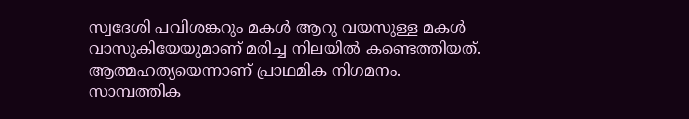സ്വദേശി പവിശങ്കറും മകൾ ആറു വയസുള്ള മകൾ വാസുകിയേയുമാണ് മരിച്ച നിലയിൽ കണ്ടെത്തിയത്. ആത്മഹത്യയെന്നാണ് പ്രാഥമിക നിഗമനം.
സാമ്പത്തിക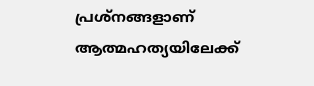പ്രശ്നങ്ങളാണ് ആത്മഹത്യയിലേക്ക്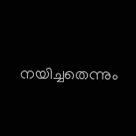നയിച്ചതെന്നും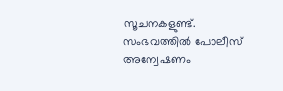സൂചനകളുണ്ട്. സംഭവത്തിൽ പോലീസ് അന്വേഷണം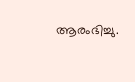ആരംഭിച്ചു.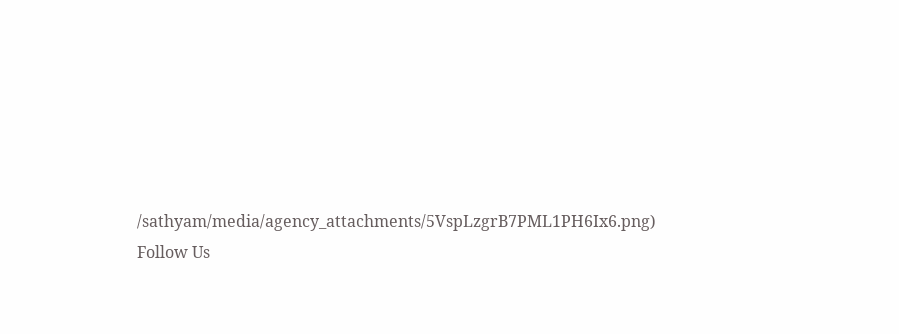/sathyam/media/agency_attachments/5VspLzgrB7PML1PH6Ix6.png)
Follow Us